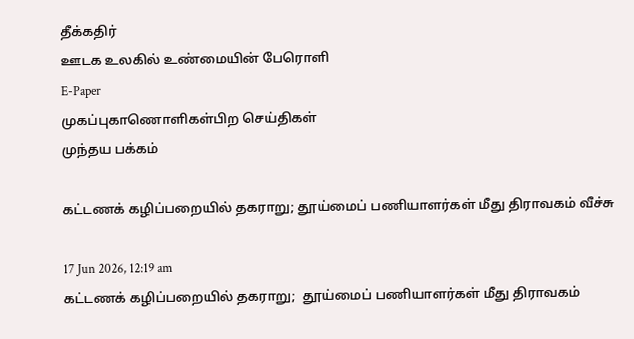தீக்கதிர்
ஊடக உலகில் உண்மையின் பேரொளி
E-Paper
முகப்புகாணொளிகள்பிற செய்திகள்
முந்தய பக்கம்

கட்டணக் கழிப்பறையில் தகராறு; தூய்மைப் பணியாளர்கள் மீது திராவகம் வீச்சு

17 Jun 2026, 12:19 am
கட்டணக் கழிப்பறையில் தகராறு;  தூய்மைப் பணியாளர்கள் மீது திராவகம்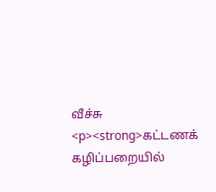வீச்சு
<p><strong>கட்டணக் கழிப்பறையில்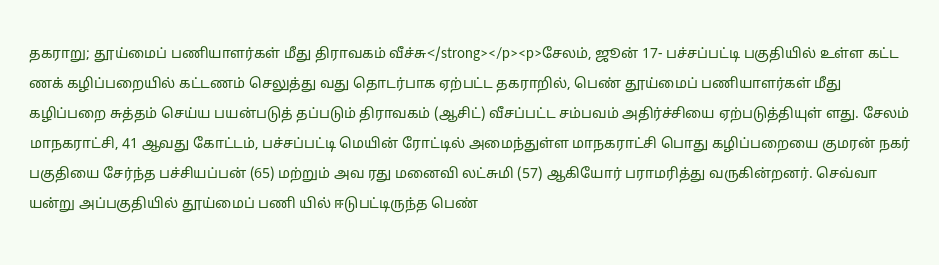தகராறு; தூய்மைப் பணியாளர்கள் மீது திராவகம் வீச்சு</strong></p><p>சேலம், ஜூன் 17- பச்சப்பட்டி பகுதியில் உள்ள கட்ட ணக் கழிப்பறையில் கட்டணம் செலுத்து வது தொடர்பாக ஏற்பட்ட தகராறில், பெண் தூய்மைப் பணியாளர்கள் மீது கழிப்பறை சுத்தம் செய்ய பயன்படுத் தப்படும் திராவகம் (ஆசிட்) வீசப்பட்ட சம்பவம் அதிர்ச்சியை ஏற்படுத்தியுள் ளது. சேலம் மாநகராட்சி, 41 ஆவது கோட்டம், பச்சப்பட்டி மெயின் ரோட்டில் அமைந்துள்ள மாநகராட்சி பொது கழிப்பறையை குமரன் நகர் பகுதியை சேர்ந்த பச்சியப்பன் (65) மற்றும் அவ ரது மனைவி லட்சுமி (57) ஆகியோர் பராமரித்து வருகின்றனர். செவ்வா யன்று அப்பகுதியில் தூய்மைப் பணி யில் ஈடுபட்டிருந்த பெண்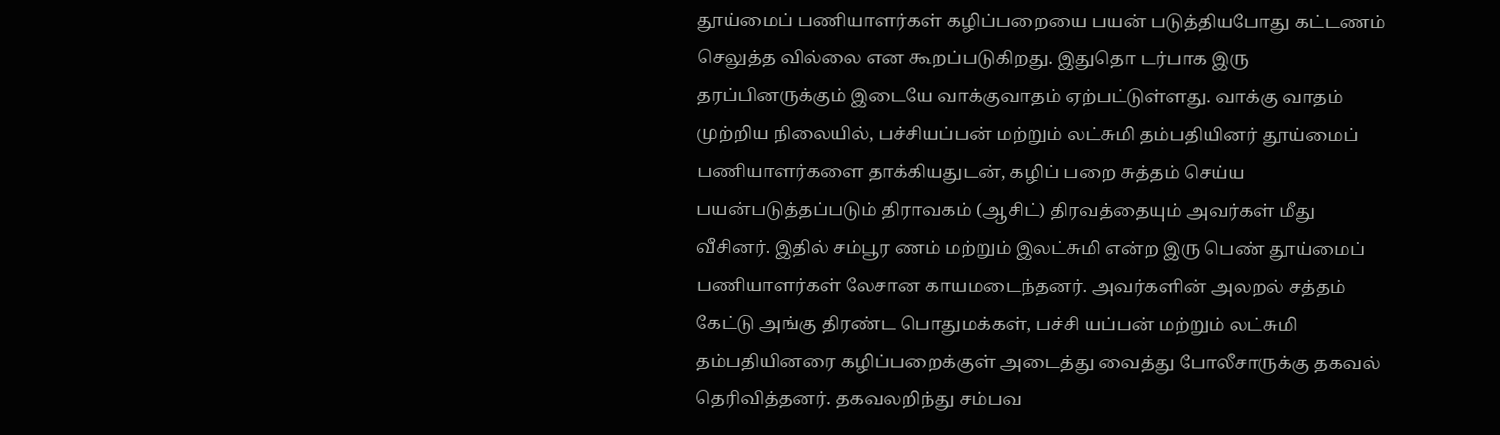தூய்மைப் பணியாளர்கள் கழிப்பறையை பயன் படுத்தியபோது கட்டணம் செலுத்த வில்லை என கூறப்படுகிறது. இதுதொ டர்பாக இரு தரப்பினருக்கும் இடையே வாக்குவாதம் ஏற்பட்டுள்ளது. வாக்கு வாதம் முற்றிய நிலையில், பச்சியப்பன் மற்றும் லட்சுமி தம்பதியினர் தூய்மைப் பணியாளர்களை தாக்கியதுடன், கழிப் பறை சுத்தம் செய்ய பயன்படுத்தப்படும் திராவகம் (ஆசிட்) திரவத்தையும் அவர்கள் மீது வீசினர். இதில் சம்பூர ணம் மற்றும் இலட்சுமி என்ற இரு பெண் தூய்மைப் பணியாளர்கள் லேசான காயமடைந்தனர். அவர்களின் அலறல் சத்தம் கேட்டு அங்கு திரண்ட பொதுமக்கள், பச்சி யப்பன் மற்றும் லட்சுமி தம்பதியினரை கழிப்பறைக்குள் அடைத்து வைத்து போலீசாருக்கு தகவல் தெரிவித்தனர். தகவலறிந்து சம்பவ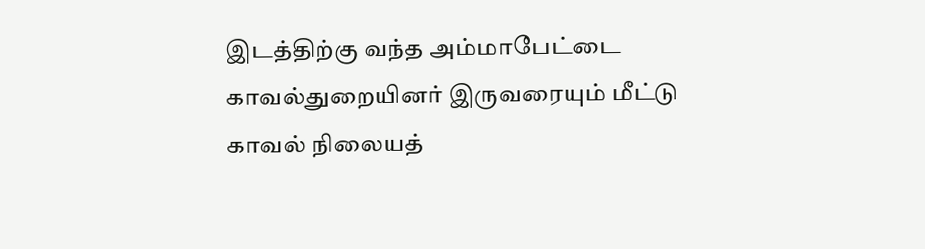இடத்திற்கு வந்த அம்மாபேட்டை காவல்துறையினர் இருவரையும் மீட்டு காவல் நிலையத்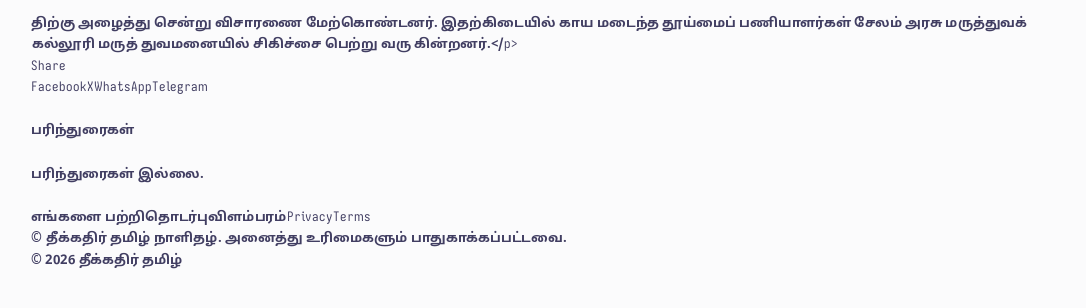திற்கு அழைத்து சென்று விசாரணை மேற்கொண்டனர். இதற்கிடையில் காய மடைந்த தூய்மைப் பணியாளர்கள் சேலம் அரசு மருத்துவக் கல்லூரி மருத் துவமனையில் சிகிச்சை பெற்று வரு கின்றனர்.</p>
Share
FacebookXWhatsAppTelegram

பரிந்துரைகள்

பரிந்துரைகள் இல்லை.

எங்களை பற்றிதொடர்புவிளம்பரம்PrivacyTerms
© தீக்கதிர் தமிழ் நாளிதழ். அனைத்து உரிமைகளும் பாதுகாக்கப்பட்டவை.
© 2026 தீக்கதிர் தமிழ்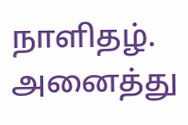நாளிதழ். அனைத்து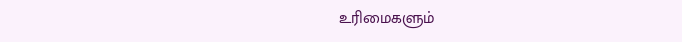உரிமைகளும்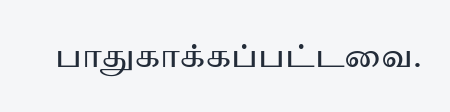பாதுகாக்கப்பட்டவை.